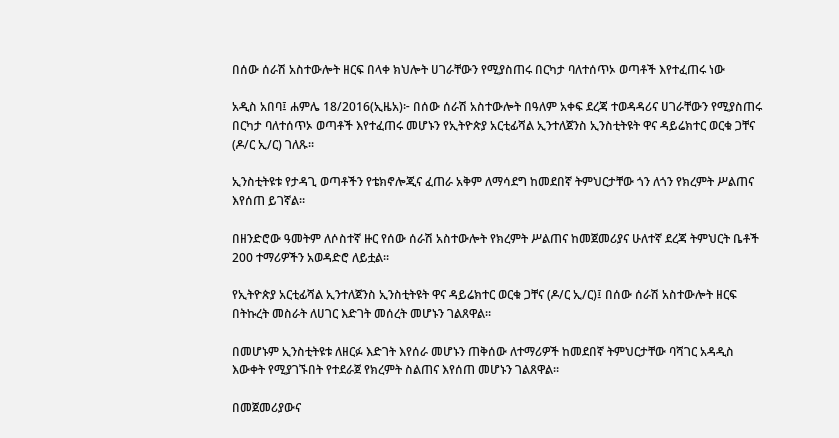በሰው ሰራሽ አስተውሎት ዘርፍ በላቀ ክህሎት ሀገራቸውን የሚያስጠሩ በርካታ ባለተሰጥኦ ወጣቶች እየተፈጠሩ ነው

አዲስ አበባ፤ ሐምሌ 18/2016(ኢዜአ)፦ በሰው ሰራሽ አስተውሎት በዓለም አቀፍ ደረጃ ተወዳዳሪና ሀገራቸውን የሚያስጠሩ በርካታ ባለተሰጥኦ ወጣቶች እየተፈጠሩ መሆኑን የኢትዮጵያ አርቲፊሻል ኢንተለጀንስ ኢንስቲትዩት ዋና ዳይሬክተር ወርቁ ጋቸና (ዶ/ር ኢ/ር) ገለጹ፡፡

ኢንስቲትዩቱ የታዳጊ ወጣቶችን የቴክኖሎጂና ፈጠራ አቅም ለማሳደግ ከመደበኛ ትምህርታቸው ጎን ለጎን የክረምት ሥልጠና እየሰጠ ይገኛል።

በዘንድሮው ዓመትም ለሶስተኛ ዙር የሰው ሰራሽ አስተውሎት የክረምት ሥልጠና ከመጀመሪያና ሁለተኛ ደረጃ ትምህርት ቤቶች 200 ተማሪዎችን አወዳድሮ ለይቷል፡፡

የኢትዮጵያ አርቲፊሻል ኢንተለጀንስ ኢንስቲትዩት ዋና ዳይሬክተር ወርቁ ጋቸና (ዶ/ር ኢ/ር)፤ በሰው ሰራሽ አስተውሎት ዘርፍ በትኩረት መስራት ለሀገር እድገት መሰረት መሆኑን ገልጸዋል።

በመሆኑም ኢንስቲትዩቱ ለዘርፉ እድገት እየሰራ መሆኑን ጠቅሰው ለተማሪዎች ከመደበኛ ትምህርታቸው ባሻገር አዳዲስ እውቀት የሚያገኙበት የተደራጀ የክረምት ስልጠና እየሰጠ መሆኑን ገልጸዋል፡፡

በመጀመሪያውና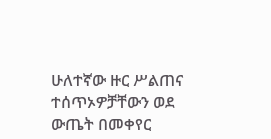ሁለተኛው ዙር ሥልጠና ተሰጥኦዎቻቸውን ወደ ውጤት በመቀየር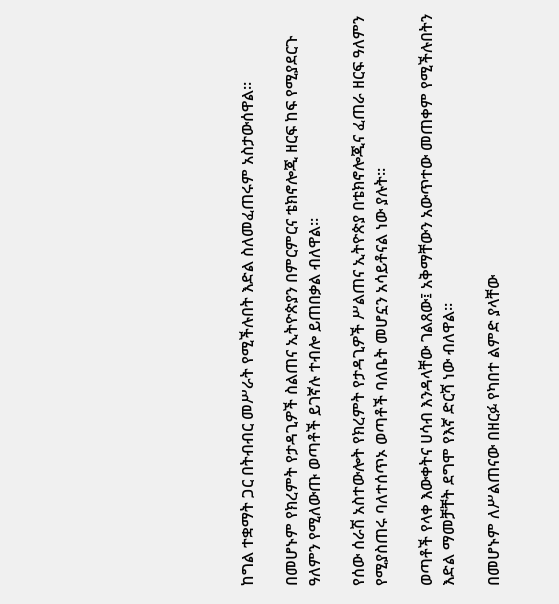ከግል ተቋማት ጋር በትብብር መሥራት የሚችሉበት እድል ስለመፈጠሩም አስታውሰዋል።

በመሆኑም የክረምት የታዳጊዎች ስልጠና ኢትዮጵያን በምርምርና ቴክኖሎጂ ዘርፍ ከፍ የሚያደርጉ ዓለምን የሚለውጡ ወጣቶች ይገኛሉ ተብሎ ይጠበቃል ብለዋል፡፡

የሰው ሰራሽ አስተውሎት የክረምት የታዳጊዎች ሥልጠና ኢትዮጵያ በቴክኖሎጂና ፈጠራ ዘርፍ ዓለምን የሚያስጠሩ ባለተሰጥኦ ወጣቶች ባለቤት መሆኗን አሳይቶናል ነው ያሉት፡፡

ወጣቶች የላቀ እውቀትና ሀሳብ እንዳላቸው ገልጸው፤ አቅማቸውን አውጥተው መጠቀም የሚችሉበትን እድል ማመቻቸት ደግሞ የእኛ ድርሻ ነው ብለዋል፡፡

በመሆኑም ለሥልጠናው በዘርፉ የካበተ ልምድ ያላቸው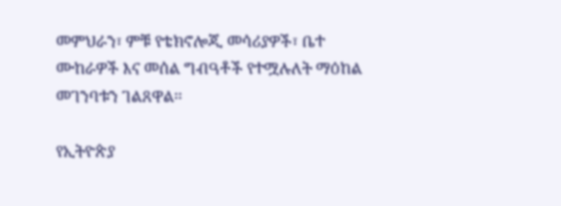መምህራን፣ ምቹ የቴክኖሎጂ መሳሪያዎች፣ ቤተ ሙከራዎች እና መሰል ግብዓቶች የተሟሉለት ማዕከል መገንባቱን ገልጸዋል፡፡

የኢትዮጵያ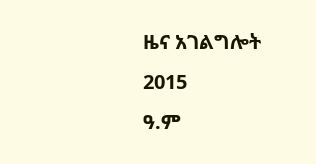ዜና አገልግሎት
2015
ዓ.ም